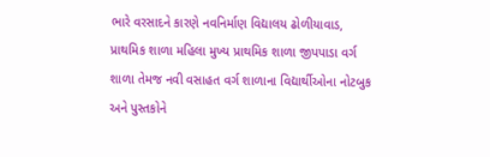ભારે વરસાદને કારણે નવનિર્માણ વિદ્યાલય ઢોળીયાવાડ, પ્રાથમિક શાળા મહિલા મુખ્ય પ્રાથમિક શાળા જીપપાડા વર્ગ શાળા તેમજ નવી વસાહત વર્ગ શાળાના વિદ્યાર્થીઓના નોટબુક અને પુસ્તકોને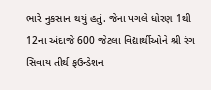ભારે નુકસાન થયું હતું. જેના પગલે ધોરણ 1થી 12ના અંદાજે 600 જેટલા વિદ્યાર્થીઓને શ્રી રંગ સિવાય તીર્થ ફઉન્ડેશન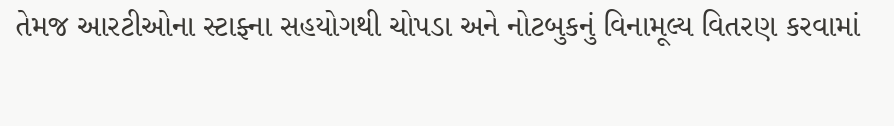તેમજ આરટીઓના સ્ટાફ્ના સહયોગથી ચોપડા અને નોટબુકનું વિનામૂલ્ય વિતરણ કરવામાં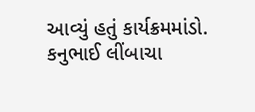આવ્યું હતું કાર્યક્રમમાંડો. કનુભાઈ લીંબાચા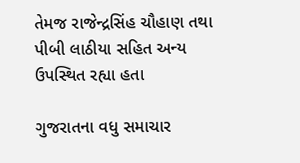તેમજ રાજેન્દ્રસિંહ ચૌહાણ તથા પીબી લાઠીયા સહિત અન્ય ઉપસ્થિત રહ્યા હતા

ગુજરાતના વધુ સમાચાર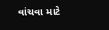વાંચવા માટે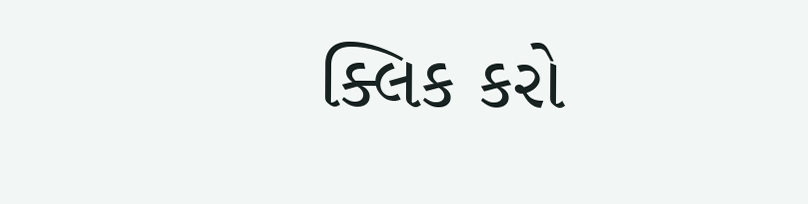ક્લિક કરો